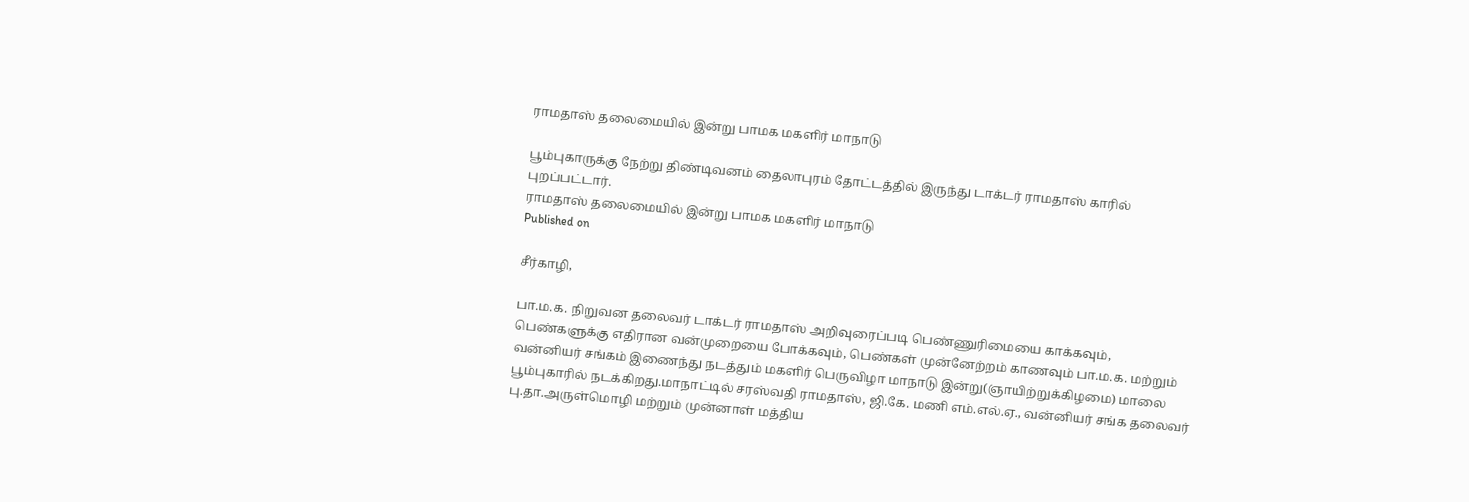ராமதாஸ் தலைமையில் இன்று பாமக மகளிர் மாநாடு

பூம்புகாருக்கு நேற்று திண்டிவனம் தைலாபுரம் தோட்டத்தில் இருந்து டாக்டர் ராமதாஸ் காரில் புறப்பட்டார்.
ராமதாஸ் தலைமையில் இன்று பாமக மகளிர் மாநாடு
Published on

சீர்காழி,

பா.ம.க. நிறுவன தலைவர் டாக்டர் ராமதாஸ் அறிவுரைப்படி பெண்ணுரிமையை காக்கவும், பெண்களுக்கு எதிரான வன்முறையை போக்கவும், பெண்கள் முன்னேற்றம் காணவும் பா.ம.க. மற்றும் வன்னியர் சங்கம் இணைந்து நடத்தும் மகளிர் பெருவிழா மாநாடு இன்று(ஞாயிற்றுக்கிழமை) மாலை பூம்புகாரில் நடக்கிறது.மாநாட்டில் சரஸ்வதி ராமதாஸ், ஜி.கே. மணி எம்.எல்.ஏ., வன்னியர் சங்க தலைவர் பு.தா.அருள்மொழி மற்றும் முன்னாள் மத்திய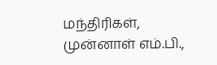மந்திரிகள், முன்னாள் எம்.பி.,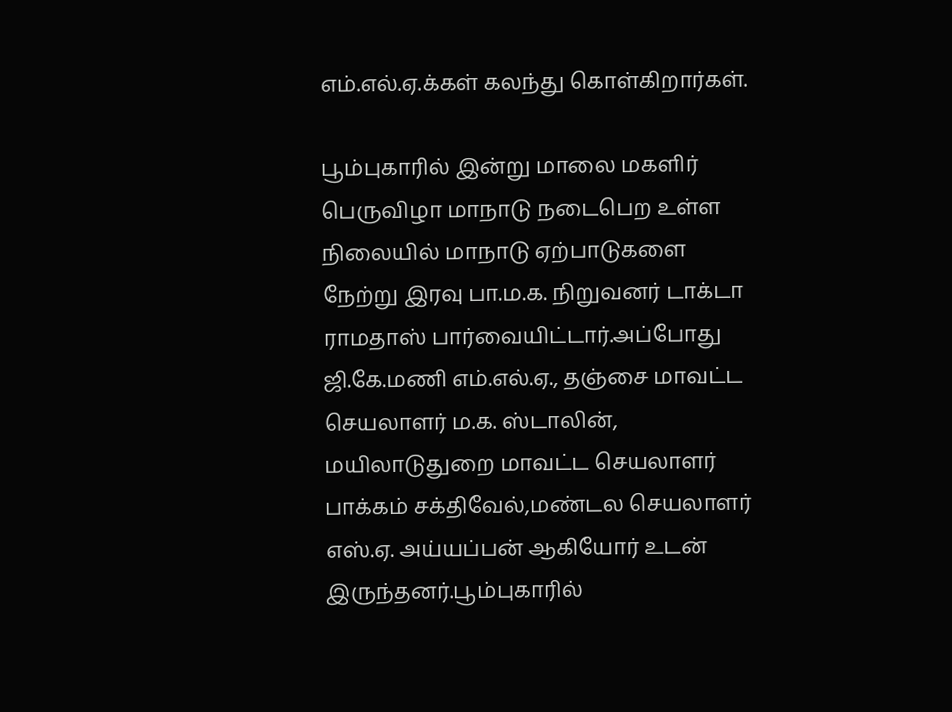எம்.எல்.ஏ.க்கள் கலந்து கொள்கிறார்கள்.

பூம்புகாரில் இன்று மாலை மகளிர் பெருவிழா மாநாடு நடைபெற உள்ள நிலையில் மாநாடு ஏற்பாடுகளை நேற்று இரவு பா.ம.க. நிறுவனர் டாக்டா ராமதாஸ் பார்வையிட்டார்.அப்போது ஜி.கே.மணி எம்.எல்.ஏ., தஞ்சை மாவட்ட செயலாளர் ம.க. ஸ்டாலின், மயிலாடுதுறை மாவட்ட செயலாளர் பாக்கம் சக்திவேல்,மண்டல செயலாளர் எஸ்.ஏ. அய்யப்பன் ஆகியோர் உடன் இருந்தனர்.பூம்புகாரில்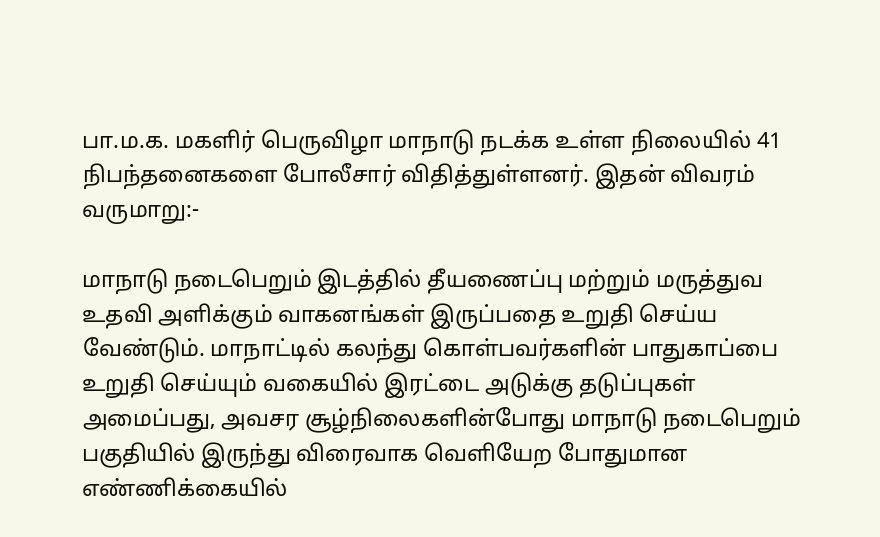பா.ம.க. மகளிர் பெருவிழா மாநாடு நடக்க உள்ள நிலையில் 41 நிபந்தனைகளை போலீசார் விதித்துள்ளனர். இதன் விவரம் வருமாறு:-

மாநாடு நடைபெறும் இடத்தில் தீயணைப்பு மற்றும் மருத்துவ உதவி அளிக்கும் வாகனங்கள் இருப்பதை உறுதி செய்ய வேண்டும். மாநாட்டில் கலந்து கொள்பவர்களின் பாதுகாப்பை உறுதி செய்யும் வகையில் இரட்டை அடுக்கு தடுப்புகள் அமைப்பது, அவசர சூழ்நிலைகளின்போது மாநாடு நடைபெறும் பகுதியில் இருந்து விரைவாக வெளியேற போதுமான எண்ணிக்கையில்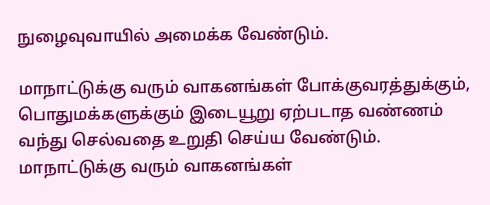நுழைவுவாயில் அமைக்க வேண்டும்.

மாநாட்டுக்கு வரும் வாகனங்கள் போக்குவரத்துக்கும், பொதுமக்களுக்கும் இடையூறு ஏற்படாத வண்ணம் வந்து செல்வதை உறுதி செய்ய வேண்டும். மாநாட்டுக்கு வரும் வாகனங்கள்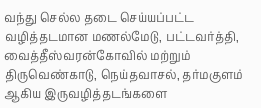வந்து செல்ல தடை செய்யப்பட்ட வழித்தடமான மணல்மேடு, பட்டவர்த்தி, வைத்தீஸ்வரன்கோவில் மற்றும் திருவெண்காடு, நெய்தவாசல், தர்மகுளம் ஆகிய இருவழித்தடங்களை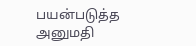பயன்படுத்த அனுமதி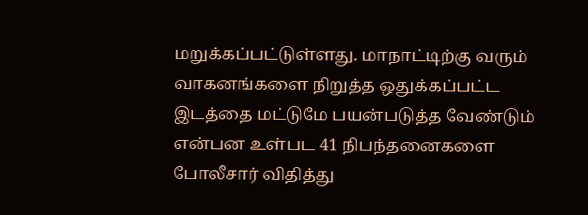மறுக்கப்பட்டுள்ளது. மாநாட்டிற்கு வரும் வாகனங்களை நிறுத்த ஒதுக்கப்பட்ட இடத்தை மட்டுமே பயன்படுத்த வேண்டும் என்பன உள்பட 41 நிபந்தனைகளை போலீசார் விதித்து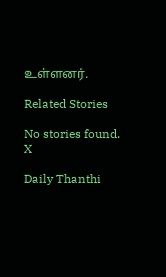உள்ளனர்.

Related Stories

No stories found.
X

Daily Thanthi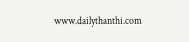www.dailythanthi.com